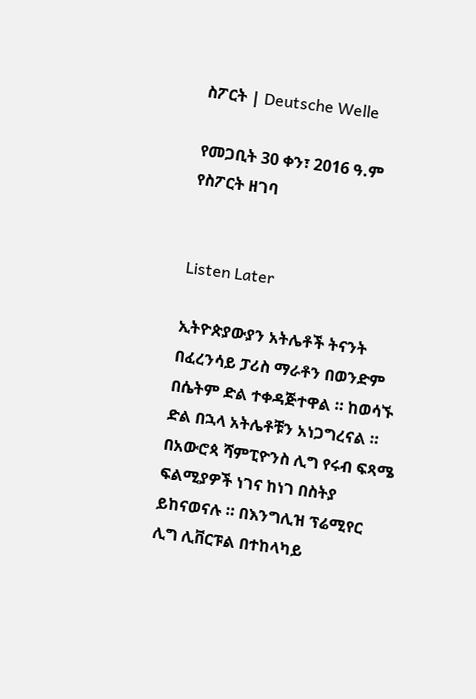ስፖርት | Deutsche Welle

የመጋቢት 30 ቀን፣ 2016 ዓ.ም የስፖርት ዘገባ


Listen Later

ኢትዮጵያውያን አትሌቶች ትናንት በፈረንሳይ ፓሪስ ማራቶን በወንድም በሴትም ድል ተቀዳጅተዋል ። ከወሳኙ ድል በኋላ አትሌቶቹን አነጋግረናል ። በአውሮጳ ሻምፒዮንስ ሊግ የሩብ ፍጻሜ ፍልሚያዎች ነገና ከነገ በስትያ ይከናወናሉ ። በእንግሊዝ ፕሬሚየር ሊግ ሊቨርፑል በተከላካይ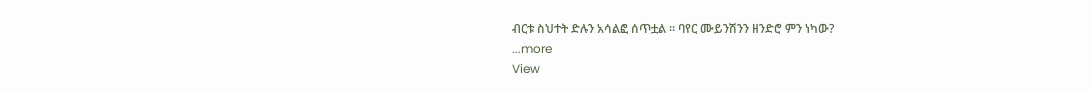ብርቱ ስህተት ድሉን አሳልፎ ሰጥቷል ። ባየር ሙይንሽንን ዘንድሮ ምን ነካው?
...more
View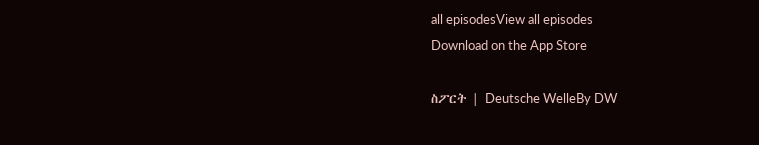all episodesView all episodes
Download on the App Store

ስፖርት | Deutsche WelleBy DW